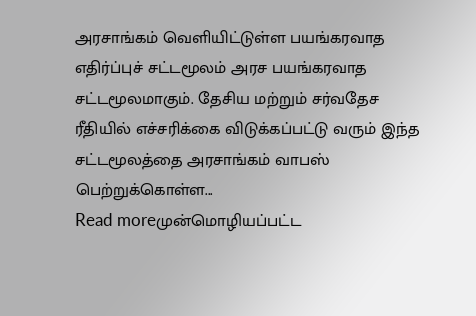அரசாங்கம் வெளியிட்டுள்ள பயங்கரவாத எதிர்ப்புச் சட்டமூலம் அரச பயங்கரவாத சட்டமூலமாகும். தேசிய மற்றும் சர்வதேச ரீதியில் எச்சரிக்கை விடுக்கப்பட்டு வரும் இந்த சட்டமூலத்தை அரசாங்கம் வாபஸ் பெற்றுக்கொள்ள...
Read moreமுன்மொழியப்பட்ட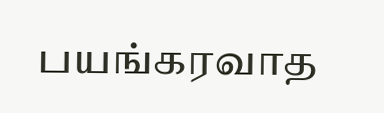பயங்கரவாத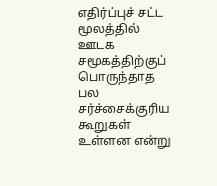எதிர்ப்புச் சட்ட மூலத்தில் ஊடக சமூகத்திற்குப் பொருந்தாத பல சர்ச்சைக்குரிய கூறுகள் உள்ளன என்று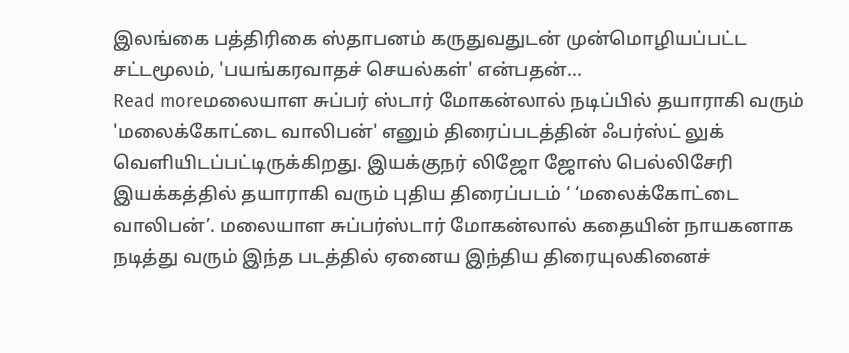இலங்கை பத்திரிகை ஸ்தாபனம் கருதுவதுடன் முன்மொழியப்பட்ட சட்டமூலம், 'பயங்கரவாதச் செயல்கள்' என்பதன்...
Read moreமலையாள சுப்பர் ஸ்டார் மோகன்லால் நடிப்பில் தயாராகி வரும் 'மலைக்கோட்டை வாலிபன்' எனும் திரைப்படத்தின் ஃபர்ஸ்ட் லுக் வெளியிடப்பட்டிருக்கிறது. இயக்குநர் லிஜோ ஜோஸ் பெல்லிசேரி இயக்கத்தில் தயாராகி வரும் புதிய திரைப்படம் ‘ ‘மலைக்கோட்டை வாலிபன்’. மலையாள சுப்பர்ஸ்டார் மோகன்லால் கதையின் நாயகனாக நடித்து வரும் இந்த படத்தில் ஏனைய இந்திய திரையுலகினைச்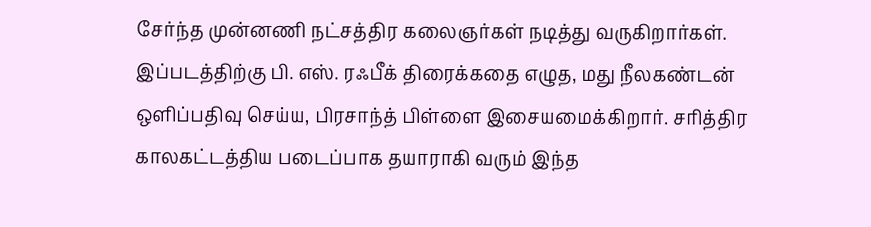சேர்ந்த முன்னணி நட்சத்திர கலைஞர்கள் நடித்து வருகிறார்கள். இப்படத்திற்கு பி. எஸ். ரஃபீக் திரைக்கதை எழுத, மது நீலகண்டன் ஒளிப்பதிவு செய்ய, பிரசாந்த் பிள்ளை இசையமைக்கிறார். சரித்திர காலகட்டத்திய படைப்பாக தயாராகி வரும் இந்த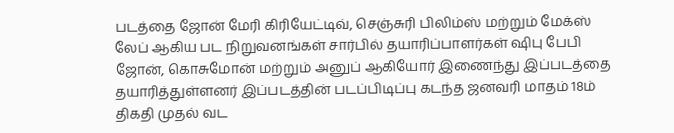படத்தை ஜோன் மேரி கிரியேட்டிவ், செஞ்சுரி பிலிம்ஸ் மற்றும் மேக்ஸ் லேப் ஆகிய பட நிறுவனங்கள் சார்பில் தயாரிப்பாளர்கள் ஷிபு பேபி ஜோன், கொசுமோன் மற்றும் அனுப் ஆகியோர் இணைந்து இப்படத்தை தயாரித்துள்ளனர் இப்படத்தின் படப்பிடிப்பு கடந்த ஜனவரி மாதம் 18ம் திகதி முதல் வட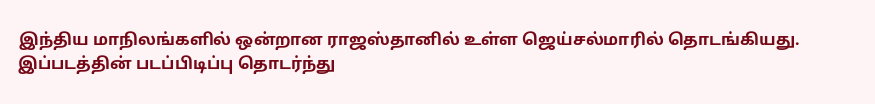இந்திய மாநிலங்களில் ஒன்றான ராஜஸ்தானில் உள்ள ஜெய்சல்மாரில் தொடங்கியது. இப்படத்தின் படப்பிடிப்பு தொடர்ந்து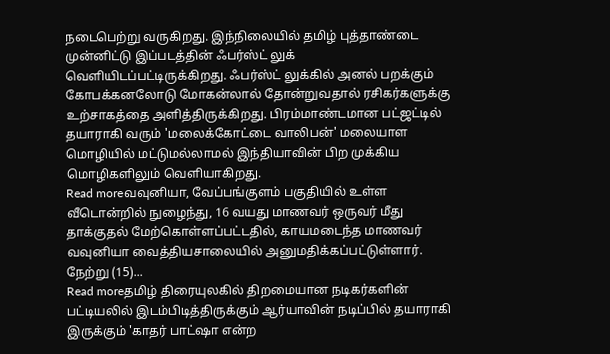நடைபெற்று வருகிறது. இந்நிலையில் தமிழ் புத்தாண்டை முன்னிட்டு இப்படத்தின் ஃபர்ஸ்ட் லுக் வெளியிடப்பட்டிருக்கிறது. ஃபர்ஸ்ட் லுக்கில் அனல் பறக்கும் கோபக்கனலோடு மோகன்லால் தோன்றுவதால் ரசிகர்களுக்கு உற்சாகத்தை அளித்திருக்கிறது. பிரம்மாண்டமான பட்ஜட்டில் தயாராகி வரும் 'மலைக்கோட்டை வாலிபன்' மலையாள மொழியில் மட்டுமல்லாமல் இந்தியாவின் பிற முக்கிய மொழிகளிலும் வெளியாகிறது.
Read moreவவுனியா, வேப்பங்குளம் பகுதியில் உள்ள வீடொன்றில் நுழைந்து, 16 வயது மாணவர் ஒருவர் மீது தாக்குதல் மேற்கொள்ளப்பட்டதில், காயமடைந்த மாணவர் வவுனியா வைத்தியசாலையில் அனுமதிக்கப்பட்டுள்ளார். நேற்று (15)...
Read moreதமிழ் திரையுலகில் திறமையான நடிகர்களின் பட்டியலில் இடம்பிடித்திருக்கும் ஆர்யாவின் நடிப்பில் தயாராகி இருக்கும் 'காதர் பாட்ஷா என்ற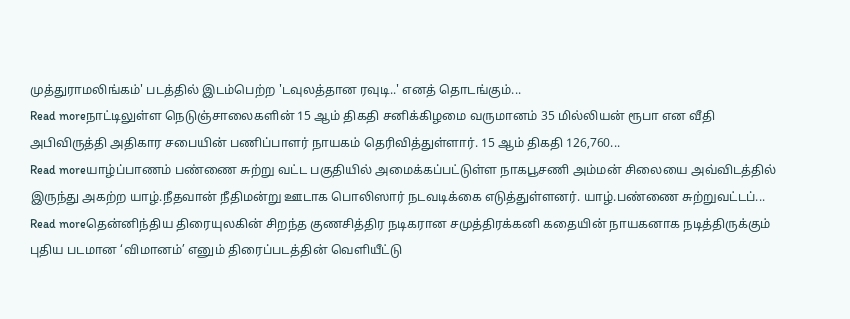முத்துராமலிங்கம்' படத்தில் இடம்பெற்ற 'டவுலத்தான ரவுடி..' எனத் தொடங்கும்...
Read moreநாட்டிலுள்ள நெடுஞ்சாலைகளின் 15 ஆம் திகதி சனிக்கிழமை வருமானம் 35 மில்லியன் ரூபா என வீதி அபிவிருத்தி அதிகார சபையின் பணிப்பாளர் நாயகம் தெரிவித்துள்ளார். 15 ஆம் திகதி 126,760...
Read moreயாழ்ப்பாணம் பண்ணை சுற்று வட்ட பகுதியில் அமைக்கப்பட்டுள்ள நாகபூசணி அம்மன் சிலையை அவ்விடத்தில் இருந்து அகற்ற யாழ்.நீதவான் நீதிமன்று ஊடாக பொலிஸார் நடவடிக்கை எடுத்துள்ளனர். யாழ்.பண்ணை சுற்றுவட்டப்...
Read moreதென்னிந்திய திரையுலகின் சிறந்த குணசித்திர நடிகரான சமுத்திரக்கனி கதையின் நாயகனாக நடித்திருக்கும் புதிய படமான ‘விமானம்’ எனும் திரைப்படத்தின் வெளியீட்டு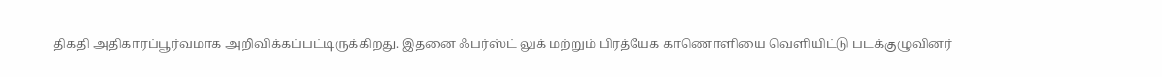திகதி அதிகாரப்பூர்வமாக அறிவிக்கப்பட்டிருக்கிறது. இதனை ஃபர்ஸ்ட் லுக் மற்றும் பிரத்யேக காணொளியை வெளியிட்டு படக்குழுவினர்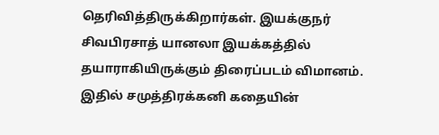தெரிவித்திருக்கிறார்கள். இயக்குநர் சிவபிரசாத் யானலா இயக்கத்தில் தயாராகியிருக்கும் திரைப்படம் விமானம். இதில் சமுத்திரக்கனி கதையின்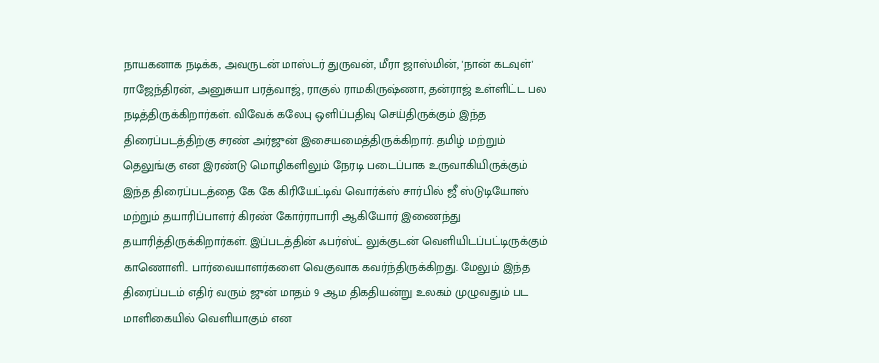நாயகனாக நடிக்க, அவருடன் மாஸ்டர் துருவன், மீரா ஜாஸ்மின், 'நான் கடவுள்' ராஜேந்திரன், அனுசுயா பரத்வாஜ், ராகுல் ராமகிருஷ்ணா, தன்ராஜ் உள்ளிட்ட பல நடித்திருக்கிறார்கள். விவேக் கலேபு ஒளிப்பதிவு செய்திருக்கும் இந்த திரைப்படத்திற்கு சரண் அர்ஜுன் இசையமைத்திருக்கிறார். தமிழ் மற்றும் தெலுங்கு என இரண்டு மொழிகளிலும் நேரடி படைப்பாக உருவாகியிருக்கும் இந்த திரைப்படத்தை கே கே கிரியேட்டிவ் வொர்க்ஸ் சார்பில் ஜீ ஸ்டுடியோஸ் மற்றும் தயாரிப்பாளர் கிரண் கோர்ராபாரி ஆகியோர் இணைந்து தயாரித்திருக்கிறார்கள். இப்படத்தின் ஃபர்ஸ்ட் லுக்குடன் வெளியிடப்பட்டிருக்கும் காணொளி.. பார்வையாளர்களை வெகுவாக கவர்ந்திருக்கிறது. மேலும் இந்த திரைப்படம் எதிர் வரும் ஜுன் மாதம் 9 ஆம திகதியன்று உலகம் முழுவதும் பட மாளிகையில் வெளியாகும் என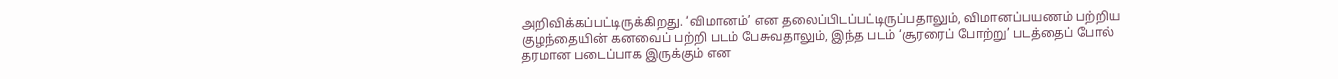அறிவிக்கப்பட்டிருக்கிறது. ‘விமானம்’ என தலைப்பிடப்பட்டிருப்பதாலும், விமானப்பயணம் பற்றிய குழந்தையின் கனவைப் பற்றி படம் பேசுவதாலும், இந்த படம் ‘சூரரைப் போற்று’ படத்தைப் போல் தரமான படைப்பாக இருக்கும் என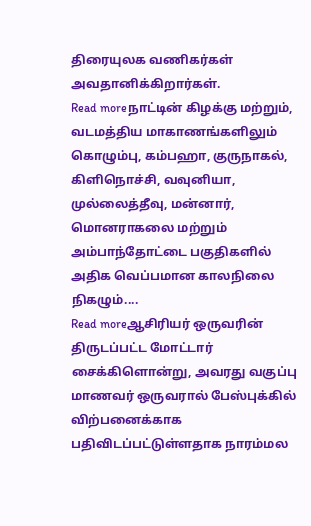திரையுலக வணிகர்கள் அவதானிக்கிறார்கள்.
Read moreநாட்டின் கிழக்கு மற்றும், வடமத்திய மாகாணங்களிலும் கொழும்பு, கம்பஹா, குருநாகல், கிளிநொச்சி, வவுனியா, முல்லைத்தீவு, மன்னார், மொனராகலை மற்றும் அம்பாந்தோட்டை பகுதிகளில் அதிக வெப்பமான காலநிலை நிகழும்....
Read moreஆசிரியர் ஒருவரின் திருடப்பட்ட மோட்டார் சைக்கிளொன்று, அவரது வகுப்பு மாணவர் ஒருவரால் பேஸ்புக்கில் விற்பனைக்காக பதிவிடப்பட்டுள்ளதாக நாரம்மல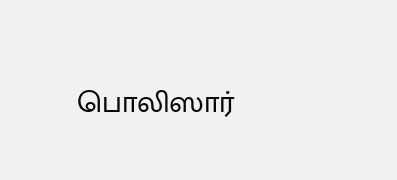பொலிஸார்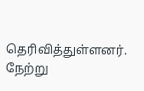தெரிவித்துள்ளனர். நேற்று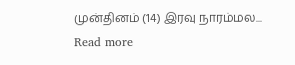முன்தினம் (14) இரவு நாரம்மல...
Read more